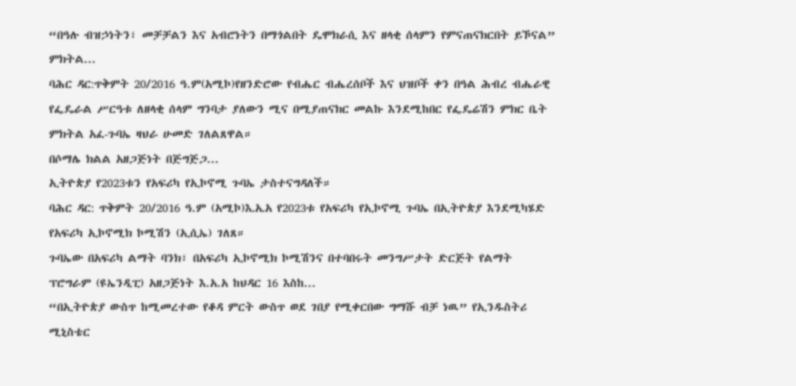“በዓሉ ብዝኃነትን፣ መቻቻልን እና አብሮነትን በማጎልበት ዴሞክራሲ እና ዘላቂ ሰላምን የምናጠናክርበት ይኾናል” ምክትል...
ባሕር ዳር:ጥቅምት 20/2016 ዓ.ም(አሚኮ)የዘንድሮው የብሔር ብሔረሰቦች እና ህዝቦች ቀን በዓል ሕብረ ብሔራዊ የፌዴራል ሥርዓቱ ለዘላቂ ሰላም ግንባታ ያለውን ሚና በሚያጠናክር መልኩ እንደሚከበር የፌዴሬሽን ምክር ቤት ምክትል አፈ-ጉባኤ ዛህራ ሁመድ ገለልጸዋል።
በሶማሌ ክልል አዘጋጅነት በጅግጅጋ...
ኢትዮጵያ የ2023ቱን የአፍሪካ የኢኮኖሚ ጉባኤ ታስተናግዳለች።
ባሕር ዳር: ጥቅምት 20/2016 ዓ.ም (አሚኮ)እ᎐አ᎐አ የ2023ቱ የአፍሪካ የኢኮኖሚ ጉባኤ በኢትዮጵያ እንደሚካሄድ የአፍሪካ ኢኮኖሚክ ኮሚሽን (ኢሲኤ) ገለጸ።
ጉባኤው በአፍሪካ ልማት ባንክ፣ በአፍሪካ ኢኮኖሚክ ኮሚሽንና በተባበሩት መንግሥታት ድርጅት የልማት ፕሮግራም (ዩኤንዲፒ) አዘጋጅነት እ.አ.አ ከህዳር 16 እስከ...
“በኢትዮጵያ ውስጥ ከሚመረተው የቆዳ ምርት ውስጥ ወደ ገበያ የሚቀርበው ግማሹ ብቻ ነዉ” የኢንዱስትሪ ሚኒስቴር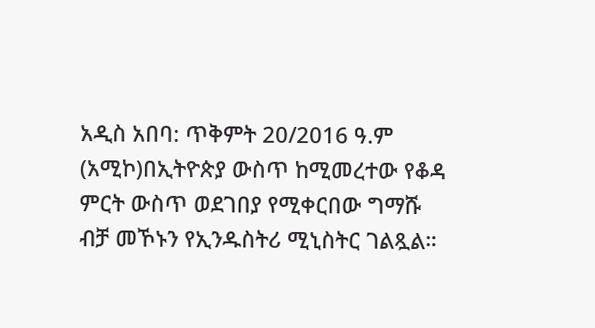አዲስ አበባ: ጥቅምት 20/2016 ዓ.ም (አሚኮ)በኢትዮጵያ ውስጥ ከሚመረተው የቆዳ ምርት ውስጥ ወደገበያ የሚቀርበው ግማሹ ብቻ መኾኑን የኢንዱስትሪ ሚኒስትር ገልጿል።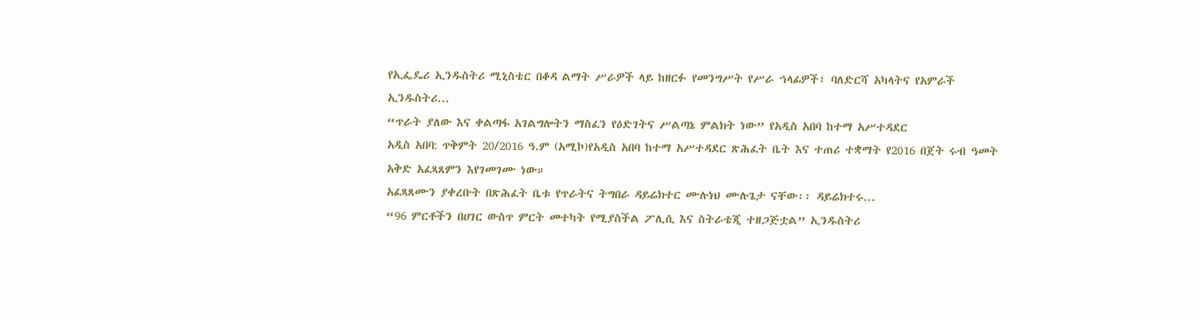የኢፌዴሪ ኢንዱስትሪ ሚኒስቴር በቆዳ ልማት ሥራዎች ላይ ከዘርፉ የመንግሥት የሥራ ኀላፊዎች፣ ባለድርሻ አካላትና የአምራች ኢንዱስትሪ...
“ጥራት ያለው እና ቀልጣፋ አገልግሎትን ማስፈን የዕድገትና ሥልጣኔ ምልክት ነው” የአዲስ አበባ ከተማ አሥተዳደር
አዲስ አበባ: ጥቅምት 20/2016 ዓ.ም (አሚኮ)የአዲስ አበባ ከተማ አሥተዳደር ጽሕፈት ቤት እና ተጠሪ ተቋማት የ2016 በጀት ሩብ ዓመት አቅድ አፈጻጸምን እየገመገሙ ነው።
አፈጻጸሙን ያቀረቡት በጽሕፈት ቤቱ የጥራትና ትግበራ ዳይሬክተር ሙሉነህ ሙሉጌታ ናቸው፡፡ ዳይሬክተሩ...
“96 ምርቶችን በሀገር ውስጥ ምርት መተካት የሚያስችል ፖሊሲ እና ስትራቴጂ ተዘጋጅቷል” ኢንዱስትሪ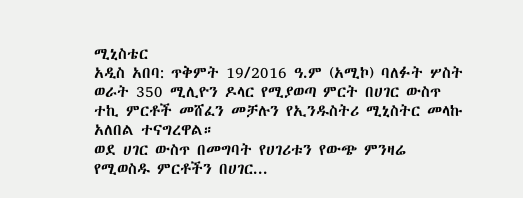ሚኒስቴር
አዲስ አበባ: ጥቅምት 19/2016 ዓ.ም (አሚኮ) ባለፉት ሦስት ወራት 350 ሚሊዮን ዶላር የሚያወጣ ምርት በሀገር ውስጥ ተኪ ምርቶች መሸፈን መቻሉን የኢንዱስትሪ ሚኒስትር መላኩ አለበል ተናግረዋል።
ወደ ሀገር ውስጥ በመግባት የሀገሪቱን የውጭ ምንዛሬ የሚወስዱ ምርቶችን በሀገር...